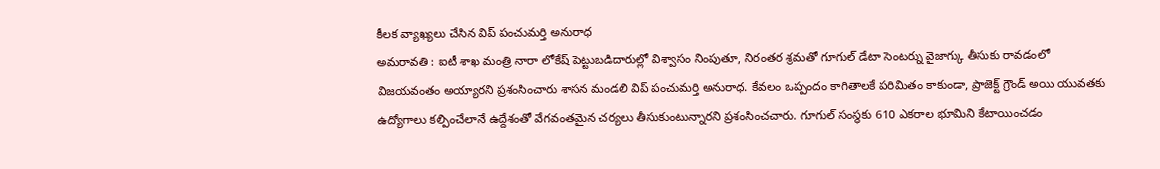కీలక వ్యాఖ్యలు చేసిన విప్ పంచుమర్తి అనురాధ
అమరావతి : ఐటీ శాఖ మంత్రి నారా లోకేష్ పెట్టుబడిదారుల్లో విశ్వాసం నింపుతూ, నిరంతర శ్రమతో గూగుల్ డేటా సెంటర్ను వైజాగ్కు తీసుకు రావడంలో విజయవంతం అయ్యారని ప్రశంసించారు శాసన మండలి విప్ పంచుమర్తి అనురాధ. కేవలం ఒప్పందం కాగితాలకే పరిమితం కాకుండా, ప్రాజెక్ట్ గ్రౌండ్ అయి యువతకు ఉద్యోగాలు కల్పించేలానే ఉద్దేశంతో వేగవంతమైన చర్యలు తీసుకుంటున్నారని ప్రశంసించచారు. గూగుల్ సంస్థకు 610 ఎకరాల భూమిని కేటాయించడం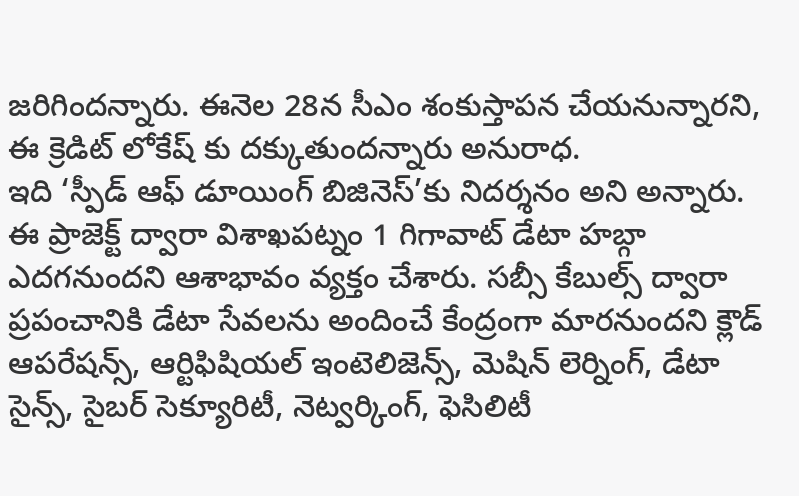జరిగిందన్నారు. ఈనెల 28న సీఎం శంకుస్తాపన చేయనున్నారని, ఈ క్రెడిట్ లోకేష్ కు దక్కుతుందన్నారు అనురాధ.
ఇది ‘స్పీడ్ ఆఫ్ డూయింగ్ బిజినెస్’కు నిదర్శనం అని అన్నారు. ఈ ప్రాజెక్ట్ ద్వారా విశాఖపట్నం 1 గిగావాట్ డేటా హబ్గా ఎదగనుందని ఆశాభావం వ్యక్తం చేశారు. సబ్సీ కేబుల్స్ ద్వారా ప్రపంచానికి డేటా సేవలను అందించే కేంద్రంగా మారనుందని క్లౌడ్ ఆపరేషన్స్, ఆర్టిఫిషియల్ ఇంటెలిజెన్స్, మెషిన్ లెర్నింగ్, డేటా సైన్స్, సైబర్ సెక్యూరిటీ, నెట్వర్కింగ్, ఫెసిలిటీ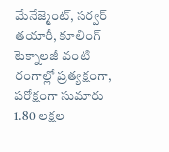మేనేజ్మెంట్, సర్వర్ తయారీ, కూలింగ్ టెక్నాలజీ వంటి రంగాల్లో ప్రత్యక్షంగా, పరోక్షంగా సుమారు 1.80 లక్షల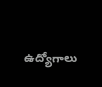ఉద్యోగాలు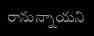రానున్నాయని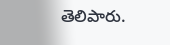తెలిపారు.